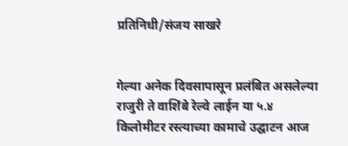प्रतिनिधी/संजय साखरे


गेल्या अनेक दिवसापासून प्रलंबित असलेल्या राजुरी ते वाशिंबे रेल्वे लाईन या ५.४ किलोमीटर रस्त्याच्या कामाचे उद्घाटन आज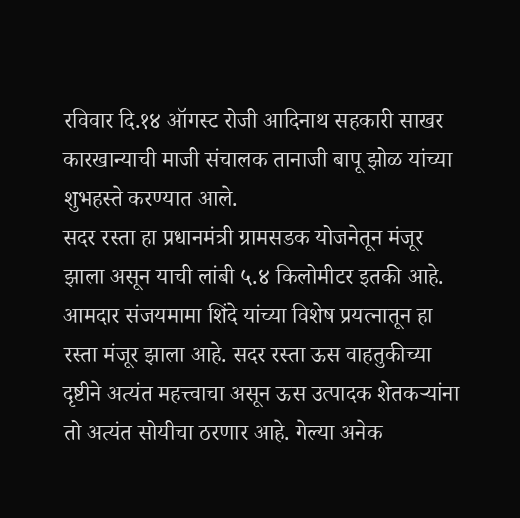रविवार दि.१४ ऑगस्ट रोजी आदिनाथ सहकारी साखर कारखान्याची माजी संचालक तानाजी बापू झोळ यांच्या शुभहस्ते करण्यात आले.
सदर रस्ता हा प्रधानमंत्री ग्रामसडक योजनेतून मंजूर झाला असून याची लांबी ५.४ किलोमीटर इतकी आहे. आमदार संजयमामा शिंदे यांच्या विशेष प्रयत्नातून हा रस्ता मंजूर झाला आहे. सदर रस्ता ऊस वाहतुकीच्या दृष्टीने अत्यंत महत्त्वाचा असून ऊस उत्पादक शेतकऱ्यांना तो अत्यंत सोयीचा ठरणार आहे. गेल्या अनेक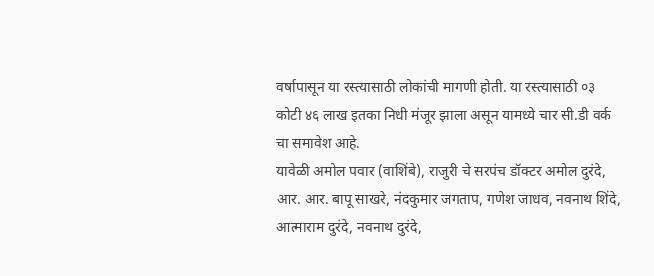वर्षापासून या रस्त्यासाठी लोकांची मागणी होती. या रस्त्यासाठी ०३ कोटी ४६ लाख इतका निधी मंजूर झाला असून यामध्ये चार सी.डी वर्क चा समावेश आहे.
यावेळी अमोल पवार (वाशिंबे), राजुरी चे सरपंच डॉक्टर अमोल दुरंदे, आर. आर. बापू साखरे, नंदकुमार जगताप, गणेश जाधव, नवनाथ शिंदे, आत्माराम दुरंदे, नवनाथ दुरंदे,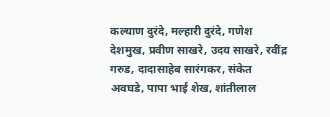कल्याण दुरंदे, मल्हारी दुरंदे, गणेश देशमुख, प्रवीण साखरे, उदय साखरे, रवींद्र गरुड, दादासाहेब सारंगकर, संकेत अवघडे, पापा भाई शेख, शांतीलाल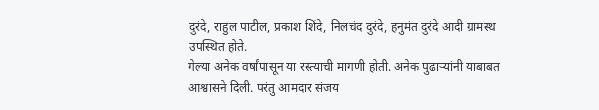दुरंदे, राहुल पाटील, प्रकाश शिंदे, निलचंद दुरंदे, हनुमंत दुरंदे आदी ग्रामस्थ उपस्थित होते.
गेल्या अनेक वर्षांपासून या रस्त्याची मागणी होती. अनेक पुढाऱ्यांनी याबाबत आश्वासने दिली. परंतु आमदार संजय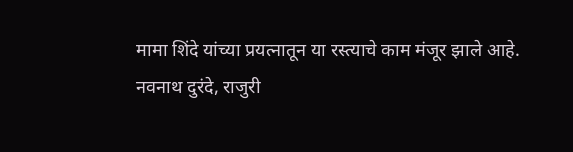मामा शिंदे यांच्या प्रयत्नातून या रस्त्याचे काम मंजूर झाले आहे.
नवनाथ दुरंदे, राजुरी